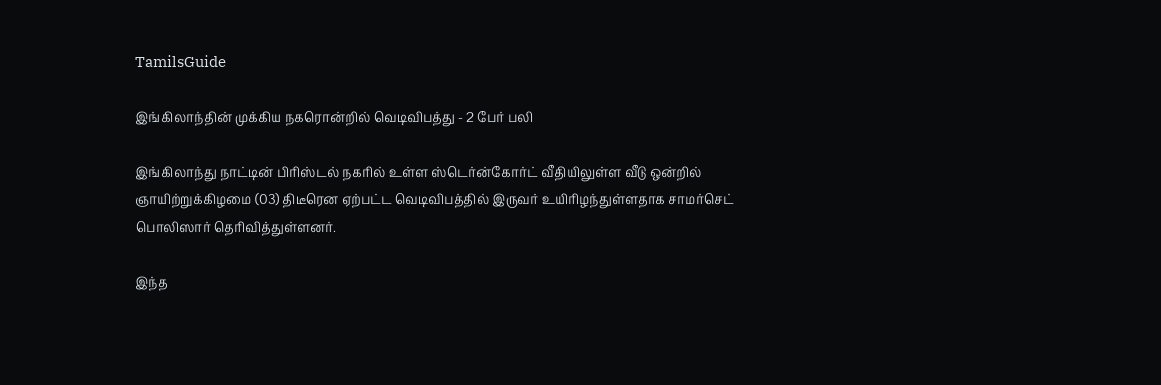TamilsGuide

இங்கிலாந்தின் முக்கிய நகரொன்றில் வெடிவிபத்து - 2 பேர் பலி

இங்கிலாந்து நாட்டின் பிரிஸ்டல் நகரில் உள்ள ஸ்டெர்ன்கோர்ட் வீதியிலுள்ள வீடு ஒன்றில் ஞாயிற்றுக்கிழமை (03) திடீரென ஏற்பட்ட வெடிவிபத்தில் இருவர் உயிரிழந்துள்ளதாக சாமர்செட் பொலிஸார் தெரிவித்துள்ளனர்.

இந்த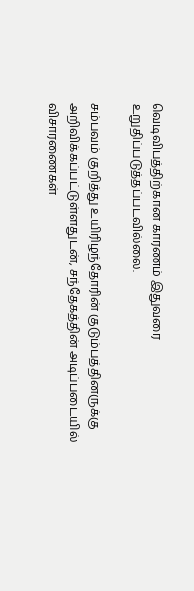வெடிவிபத்திற்கான காரணம் இதுவரை உறுதிப்படுத்தப்படவில்லை.

சம்பவம் குறித்து உயிரிழந்தோரின் குடும்பத்தினருக்கு அறிவிக்கப்பட்டுள்ளதுடன், சந்தேகத்தின் அடிப்படையில் விசாரணைகள்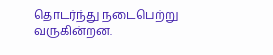தொடர்ந்து நடைபெற்று வருகின்றன.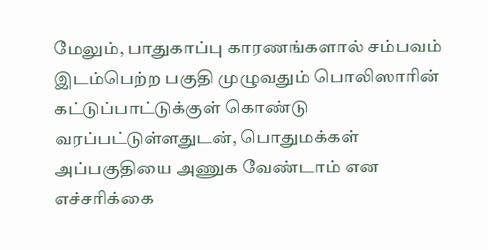மேலும், பாதுகாப்பு காரணங்களால் சம்பவம் இடம்பெற்ற பகுதி முழுவதும் பொலிஸாரின் கட்டுப்பாட்டுக்குள் கொண்டு வரப்பட்டுள்ளதுடன், பொதுமக்கள் அப்பகுதியை அணுக வேண்டாம் என எச்சரிக்கை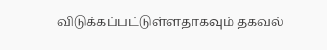விடுக்கப்பட்டுள்ளதாகவும் தகவல்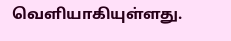வெளியாகியுள்ளது.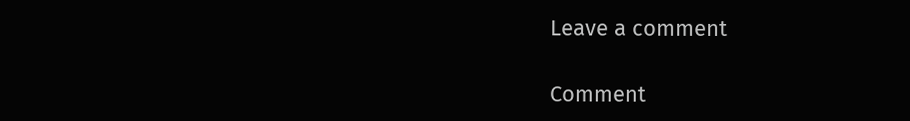Leave a comment

Comment